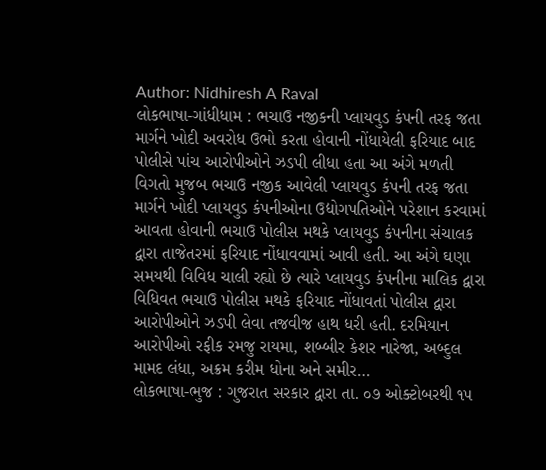Author: Nidhiresh A Raval
લોકભાષા-ગાંધીધામ : ભચાઉ નજીકની પ્લાયવુડ કંપની તરફ જતા માર્ગને ખોદી અવરોધ ઉભો કરતા હોવાની નોંધાયેલી ફરિયાદ બાદ પોલીસે પાંચ આરોપીઓને ઝડપી લીધા હતા આ અંગે મળતી વિગતો મુજબ ભચાઉ નજીક આવેલી પ્લાયવુડ કંપની તરફ જતા માર્ગને ખોદી પ્લાયવુડ કંપનીઓના ઉદ્યોગપતિઓને પરેશાન કરવામાં આવતા હોવાની ભચાઉ પોલીસ મથકે પ્લાયવુડ કંપનીના સંચાલક દ્વારા તાજેતરમાં ફરિયાદ નોંધાવવામાં આવી હતી. આ અંગે ઘણા સમયથી વિવિધ ચાલી રહ્યો છે ત્યારે પ્લાયવુડ કંપનીના માલિક દ્વારા વિધિવત ભચાઉ પોલીસ મથકે ફરિયાદ નોંધાવતાં પોલીસ દ્વારા આરોપીઓને ઝડપી લેવા તજવીજ હાથ ધરી હતી. દરમિયાન આરોપીઓ રફીક રમજુ રાયમા, શબ્બીર કેશર નારેજા, અબ્દુલ મામદ લંધા, અક્રમ કરીમ ધોના અને સમીર…
લોકભાષા-ભુજ : ગુજરાત સરકાર દ્વારા તા. ૦૭ ઓક્ટોબરથી ૧૫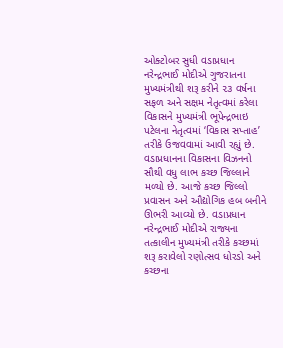ઓક્ટોબર સુધી વડાપ્રધાન નરેન્દ્રભાઈ મોદીએ ગુજરાતના મુખ્યમંત્રીથી શરૂ કરીને ૨૩ વર્ષના સફળ અને સક્ષમ નેતૃત્વમાં કરેલા વિકાસને મુખ્યમંત્રી ભૂપેન્દ્રભાઇ પટેલના નેતૃત્વમાં ‘વિકાસ સપ્તાહ’ તરીકે ઉજવવામાં આવી રહ્યું છે. વડાપ્રધાનના વિકાસના વિઝનનો સૌથી વધુ લાભ કચ્છ જિલ્લાને મળ્યો છે. આજે કચ્છ જિલ્લો પ્રવાસન અને ઔદ્યોગિક હબ બનીને ઊભરી આવ્યો છે. વડાપ્રધાન નરેન્દ્રભાઈ મોદીએ રાજ્યના તત્કાલીન મુખ્યમંત્રી તરીકે કચ્છમાં શરૂ કરાવેલો રણોત્સવ ધોરડો અને કચ્છના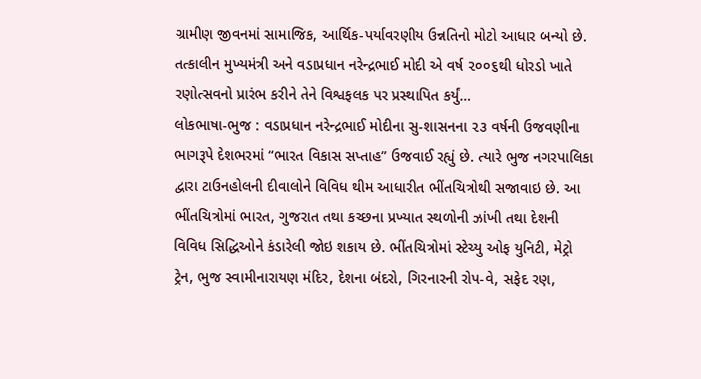ગ્રામીણ જીવનમાં સામાજિક, આર્થિક-પર્યાવરણીય ઉન્નતિનો મોટો આધાર બન્યો છે. તત્કાલીન મુખ્યમંત્રી અને વડાપ્રધાન નરેન્દ્રભાઈ મોદી એ વર્ષ ૨૦૦૬થી ધોરડો ખાતે રણોત્સવનો પ્રારંભ કરીને તેને વિશ્વફલક પર પ્રસ્થાપિત કર્યું…
લોકભાષા-ભુજ : વડાપ્રધાન નરેન્દ્રભાઈ મોદીના સુ-શાસનના ૨૩ વર્ષની ઉજવણીના ભાગરૂપે દેશભરમાં “ભારત વિકાસ સપ્તાહ” ઉજવાઈ રહ્યું છે. ત્યારે ભુજ નગરપાલિકા દ્વારા ટાઉનહોલની દીવાલોને વિવિધ થીમ આધારીત ભીંતચિત્રોથી સજાવાઇ છે. આ ભીંતચિત્રોમાં ભારત, ગુજરાત તથા કચ્છના પ્રખ્યાત સ્થળોની ઝાંખી તથા દેશની વિવિધ સિદ્ધિઓને કંડારેલી જોઇ શકાય છે. ભીંતચિત્રોમાં સ્ટેચ્યુ ઓફ યુનિટી, મેટ્રો ટ્રેન, ભુજ સ્વામીનારાયણ મંદિર, દેશના બંદરો, ગિરનારની રોપ-વે, સફેદ રણ,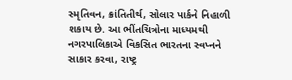સ્મૃતિવન, ક્રાંતિતીર્થ, સોલાર પાર્કને નિહાળી શકાય છે. આ ભીંતચિત્રોના માધ્યમથી નગરપાલિકાએ વિકસિત ભારતના સ્વપ્નને સાકાર કરવા, રાષ્ટ્ર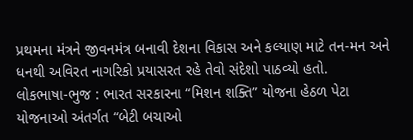પ્રથમના મંત્રને જીવનમંત્ર બનાવી દેશના વિકાસ અને કલ્યાણ માટે તન-મન અને ધનથી અવિરત નાગરિકો પ્રયાસરત રહે તેવો સંદેશો પાઠવ્યો હતો.
લોકભાષા-ભુજ : ભારત સરકારના “મિશન શક્તિ” યોજના હેઠળ પેટા યોજનાઓ અંતર્ગત “બેટી બચાઓ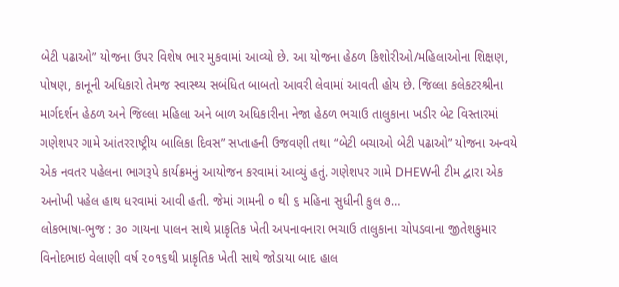બેટી પઢાઓ” યોજના ઉપર વિશેષ ભાર મુકવામાં આવ્યો છે. આ યોજના હેઠળ કિશોરીઓ/મહિલાઓના શિક્ષણ, પોષણ, કાનૂની અધિકારો તેમજ સ્વાસ્થ્ય સબંધિત બાબતો આવરી લેવામાં આવતી હોય છે. જિલ્લા કલેકટરશ્રીના માર્ગદર્શન હેઠળ અને જિલ્લા મહિલા અને બાળ અધિકારીના નેજા હેઠળ ભચાઉ તાલુકાના ખડીર બેટ વિસ્તારમાં ગણેશપર ગામે આંતરરાષ્ટ્રીય બાલિકા દિવસ” સપ્તાહની ઉજવણી તથા “બેટી બચાઓ બેટી પઢાઓ” યોજના અન્વયે એક નવતર પહેલના ભાગરૂપે કાર્યક્રમનું આયોજન કરવામાં આવ્યું હતું. ગણેશપર ગામે DHEWની ટીમ દ્વારા એક અનોખી પહેલ હાથ ધરવામાં આવી હતી. જેમાં ગામની ૦ થી ૬ મહિના સુધીની કુલ ૭…
લોકભાષા-ભુજ : ૩૦ ગાયના પાલન સાથે પ્રાકૃતિક ખેતી અપનાવનારા ભચાઉ તાલુકાના ચોપડવાના જીતેશકુમાર વિનોદભાઇ વેલાણી વર્ષ ૨૦૧૬થી પ્રાકૃતિક ખેતી સાથે જોડાયા બાદ હાલ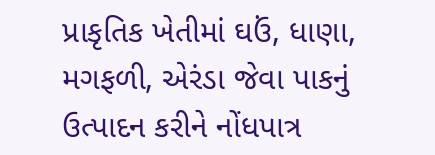પ્રાકૃતિક ખેતીમાં ઘઉં, ધાણા, મગફળી, એરંડા જેવા પાકનું ઉત્પાદન કરીને નોંધપાત્ર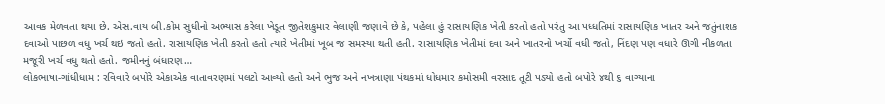આવક મેળવતા થયા છે. એસ.વાય બી.કોમ સુધીનો અભ્યાસ કરેલા ખેડૂત જીતેશકુમાર વેલાણી જણાવે છે કે, પહેલા હું રાસાયણિક ખેતી કરતો હતો પરંતુ આ પધ્ધતિમાં રાસાયણિક ખાતર અને જતુંનાશક દવાઓ પાછળ વધુ ખર્ચ થઇ જતો હતો. રાસાયણિક ખેતી કરતો હતો ત્યારે ખેતીમાં ખૂબ જ સમસ્યા થતી હતી. રાસાયણિક ખેતીમાં દવા અને ખાતરનો ખર્ચો વધી જતો, નિંદણ પણ વધારે ઊગી નીકળતા મજૂરી ખર્ચ વધુ થતો હતો. જમીનનું બંધારણ…
લોકભાષા-ગાંધીધામ : રવિવારે બપોરે એકાએક વાતાવરણમાં પલટો આવ્યો હતો અને ભુજ અને નખત્રાણા પંથકમાં ધોધમાર કમોસમી વરસાદ તૂટી પડ્યો હતો બપોરે ૪થી ૬ વાગ્યાના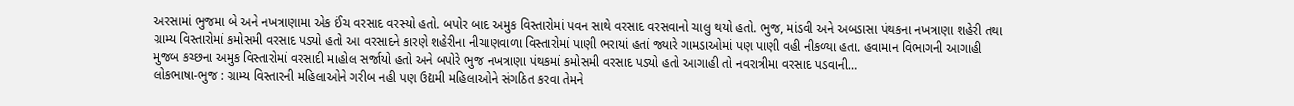અરસામાં ભુજમા બે અને નખત્રાણામા એક ઈંચ વરસાદ વરસ્યો હતો. બપોર બાદ અમુક વિસ્તારોમાં પવન સાથે વરસાદ વરસવાનો ચાલુ થયો હતો. ભુજ, માંડવી અને અબડાસા પંથકના નખત્રાણા શહેરી તથા ગ્રામ્ય વિસ્તારોમાં કમોસમી વરસાદ પડ્યો હતો આ વરસાદને કારણે શહેરીના નીચાણવાળા વિસ્તારોમાં પાણી ભરાયાં હતાં જ્યારે ગામડાઓમાં પણ પાણી વહી નીકળ્યા હતા. હવામાન વિભાગની આગાહી મુજબ કચ્છના અમુક વિસ્તારોમાં વરસાદી માહોલ સર્જાયો હતો અને બપોરે ભુજ નખત્રાણા પંથકમાં કમોસમી વરસાદ પડ્યો હતો આગાહી તો નવરાત્રીમા વરસાદ પડવાની…
લોકભાષા-ભુજ : ગ્રામ્ય વિસ્તારની મહિલાઓને ગરીબ નહી પણ ઉદ્યમી મહિલાઓને સંગઠિત કરવા તેમને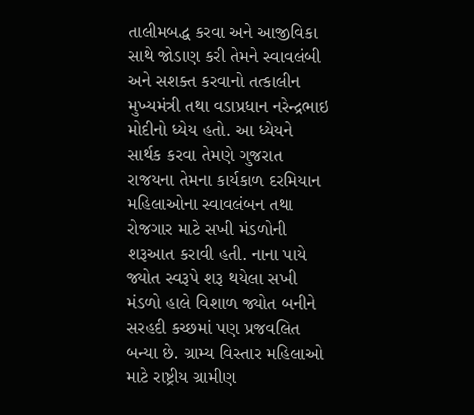તાલીમબદ્ધ કરવા અને આજીવિકા સાથે જોડાણ કરી તેમને સ્વાવલંબી અને સશક્ત કરવાનો તત્કાલીન મુખ્યમંત્રી તથા વડાપ્રધાન નરેન્દ્રભાઇ મોદીનો ધ્યેય હતો. આ ધ્યેયને સાર્થક કરવા તેમણે ગુજરાત રાજયના તેમના કાર્યકાળ દરમિયાન મહિલાઓના સ્વાવલંબન તથા રોજગાર માટે સખી મંડળોની શરૂઆત કરાવી હતી. નાના પાયે જ્યોત સ્વરૂપે શરૂ થયેલા સખી મંડળો હાલે વિશાળ જ્યોત બનીને સરહદી કચ્છમાં પણ પ્રજવલિત બન્યા છે. ગ્રામ્ય વિસ્તાર મહિલાઓ માટે રાષ્ટ્રીય ગ્રામીણ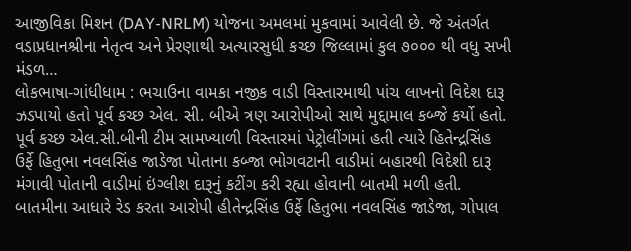આજીવિકા મિશન (DAY-NRLM) યોજના અમલમાં મુકવામાં આવેલી છે. જે અંતર્ગત વડાપ્રધાનશ્રીના નેતૃત્વ અને પ્રેરણાથી અત્યારસુધી કચ્છ જિલ્લામાં કુલ ૭૦૦૦ થી વધુ સખી મંડળ…
લોકભાષા-ગાંધીધામ : ભચાઉના વામકા નજીક વાડી વિસ્તારમાથી પાંચ લાખનો વિદેશ દારૂ ઝડપાયો હતો પૂર્વ કચ્છ એલ. સી. બીએ ત્રણ આરોપીઓ સાથે મુદ્દામાલ કબ્જે કર્યો હતો. પૂર્વ કચ્છ એલ.સી.બીની ટીમ સામખ્યાળી વિસ્તારમાં પેટ્રોલીંગમાં હતી ત્યારે હિતેન્દ્રસિંહ ઉર્ફે હિતુભા નવલસિંહ જાડેજા પોતાના કબ્જા ભોગવટાની વાડીમાં બહારથી વિદેશી દારૂ મંગાવી પોતાની વાડીમાં ઇંગ્લીશ દારૂનું કટીંગ કરી રહ્યા હોવાની બાતમી મળી હતી. બાતમીના આધારે રેડ કરતા આરોપી હીતેન્દ્રસિંહ ઉર્ફે હિતુભા નવલસિંહ જાડેજા, ગોપાલ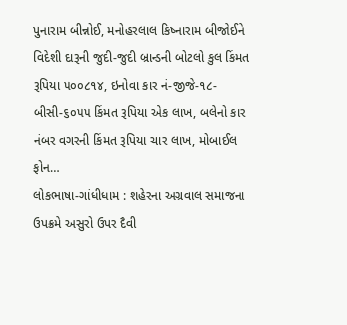પુનારામ બીન્નોઈ, મનોહરલાલ કિષ્નારામ બીજોઈને વિદેશી દારૂની જુદી-જુદી બ્રાન્ડની બોટલો કુલ કિંમત રૂપિયા ૫૦૦૮૧૪, ઇનોવા કાર નં-જીજે-૧૮-બીસી-૬૦૫૫ કિંમત રૂપિયા એક લાખ, બલેનો કાર નંબર વગરની કિંમત રૂપિયા ચાર લાખ, મોબાઈલ ફોન…
લોકભાષા-ગાંધીધામ : શહેરના અગ્રવાલ સમાજના ઉપક્રમે અસુરો ઉપર દૈવી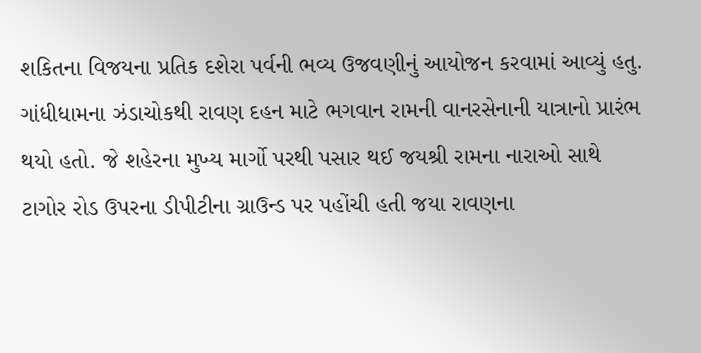શકિતના વિજયના પ્રતિક દશેરા પર્વની ભવ્ય ઉજવણીનું આયોજન કરવામાં આવ્યું હતુ. ગાંધીધામના ઝંડાચોકથી રાવણ દહન માટે ભગવાન રામની વાનરસેનાની યાત્રાનો પ્રારંભ થયો હતો. જે શહેરના મુખ્ય માર્ગો પરથી પસાર થઈ જયશ્રી રામના નારાઓ સાથે ટાગોર રોડ ઉપરના ડીપીટીના ગ્રાઉન્ડ પર પહોંચી હતી જયા રાવણના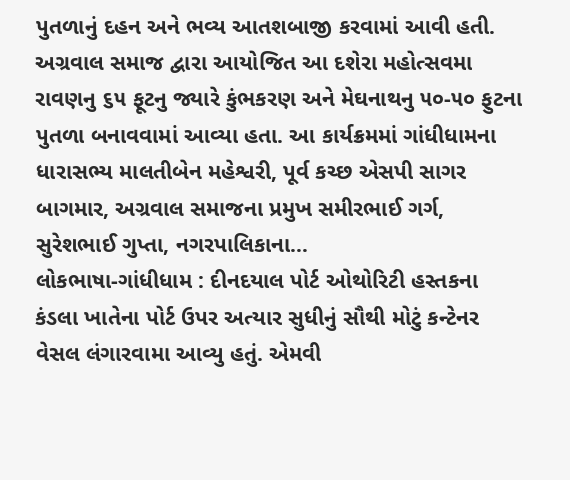પુતળાનું દહન અને ભવ્ય આતશબાજી કરવામાં આવી હતી. અગ્રવાલ સમાજ દ્વારા આયોજિત આ દશેરા મહોત્સવમા રાવણનુ ૬૫ ફૂટનુ જ્યારે કુંભકરણ અને મેઘનાથનુ ૫૦-૫૦ ફુટના પુતળા બનાવવામાં આવ્યા હતા. આ કાર્યક્રમમાં ગાંધીધામના ધારાસભ્ય માલતીબેન મહેશ્વરી, પૂર્વ કચ્છ એસપી સાગર બાગમાર, અગ્રવાલ સમાજના પ્રમુખ સમીરભાઈ ગર્ગ, સુરેશભાઈ ગુપ્તા, નગરપાલિકાના…
લોકભાષા-ગાંધીધામ : દીનદયાલ પોર્ટ ઓથોરિટી હસ્તકના કંડલા ખાતેના પોર્ટ ઉપર અત્યાર સુધીનું સૌથી મોટું કન્ટેનર વેસલ લંગારવામા આવ્યુ હતું. એમવી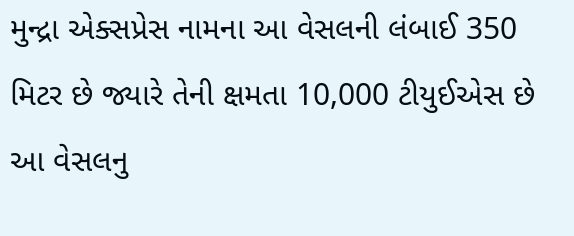મુન્દ્રા એક્સપ્રેસ નામના આ વેસલની લંબાઈ 350 મિટર છે જ્યારે તેની ક્ષમતા 10,000 ટીયુઈએસ છે આ વેસલનુ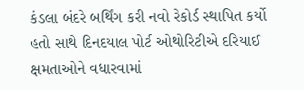કંડલા બંદરે બર્થિંગ કરી નવો રેકોર્ડ સ્થાપિત કર્યો હતો સાથે દિનદયાલ પોર્ટ ઓથોરિટીએ દરિયાઈ ક્ષમતાઓને વધારવામાં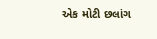એક મોટી છલાંગ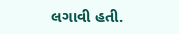લગાવી હતી.